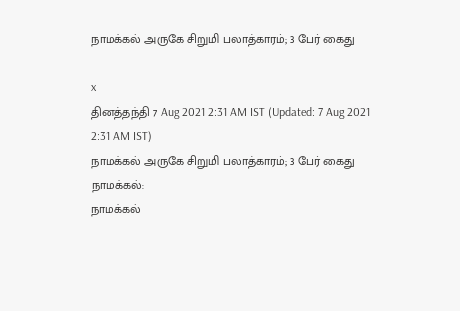நாமக்கல் அருகே சிறுமி பலாத்காரம்; 3 பேர் கைது

x
தினத்தந்தி 7 Aug 2021 2:31 AM IST (Updated: 7 Aug 2021 2:31 AM IST)
நாமக்கல் அருகே சிறுமி பலாத்காரம்; 3 பேர் கைது
நாமக்கல்:
நாமக்கல்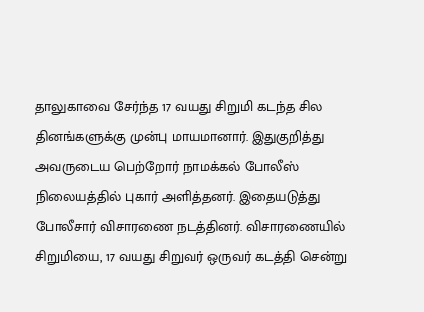தாலுகாவை சேர்ந்த 17 வயது சிறுமி கடந்த சில தினங்களுக்கு முன்பு மாயமானார். இதுகுறித்து அவருடைய பெற்றோர் நாமக்கல் போலீஸ் நிலையத்தில் புகார் அளித்தனர். இதையடுத்து போலீசார் விசாரணை நடத்தினர். விசாரணையில் சிறுமியை, 17 வயது சிறுவர் ஒருவர் கடத்தி சென்று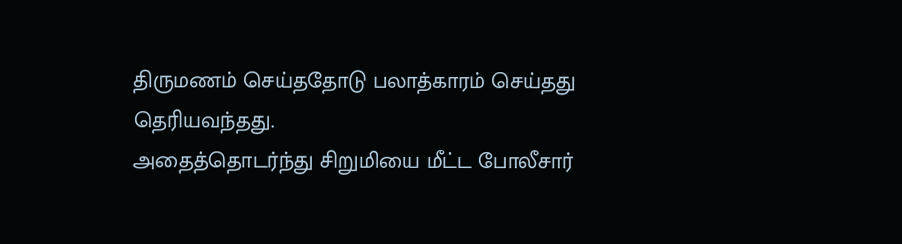திருமணம் செய்ததோடு பலாத்காரம் செய்தது தெரியவந்தது.
அதைத்தொடர்ந்து சிறுமியை மீட்ட போலீசார்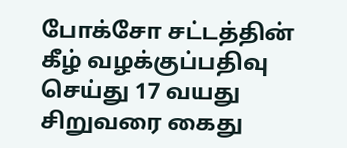போக்சோ சட்டத்தின் கீழ் வழக்குப்பதிவு செய்து 17 வயது சிறுவரை கைது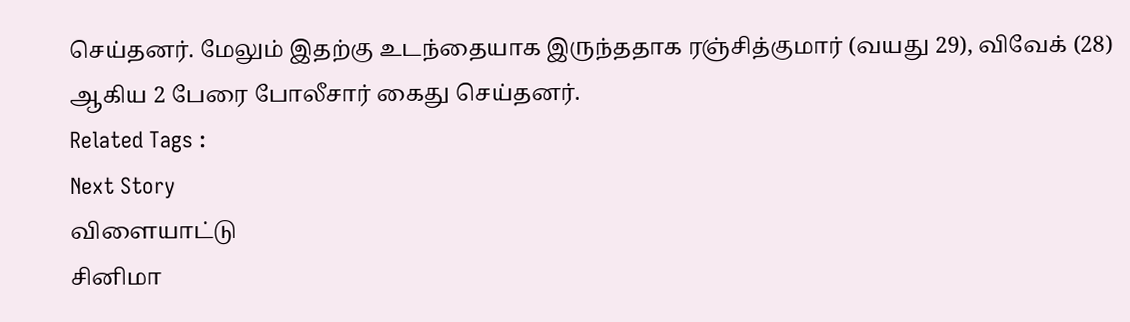செய்தனர். மேலும் இதற்கு உடந்தையாக இருந்ததாக ரஞ்சித்குமார் (வயது 29), விவேக் (28) ஆகிய 2 பேரை போலீசார் கைது செய்தனர்.
Related Tags :
Next Story
விளையாட்டு
சினிமா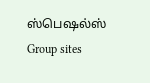ஸ்பெஷல்ஸ்
Group sites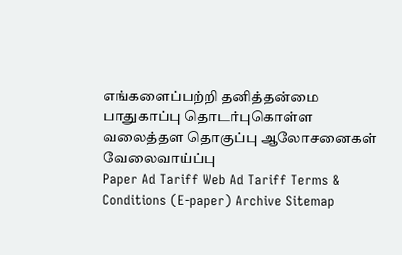எங்களைப்பற்றி தனித்தன்மை பாதுகாப்பு தொடர்புகொள்ள வலைத்தள தொகுப்பு ஆலோசனைகள் வேலைவாய்ப்பு
Paper Ad Tariff Web Ad Tariff Terms & Conditions (E-paper) Archive Sitemap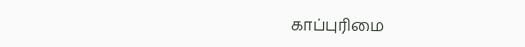காப்புரிமை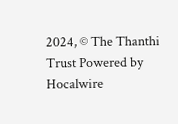2024, © The Thanthi Trust Powered by Hocalwire